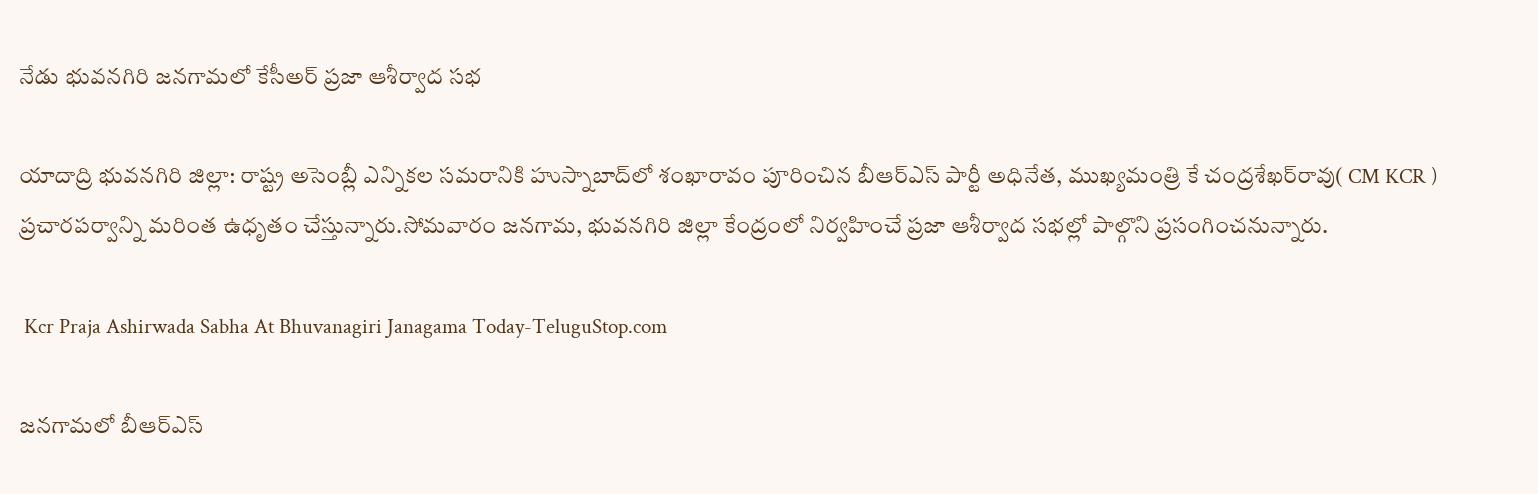నేడు భువనగిరి జనగామలో కేసీఅర్ ప్రజా ఆశీర్వాద సభ

యాదాద్రి భువనగిరి జిల్లా: రాష్ట్ర అసెంబ్లీ ఎన్నికల సమరానికి హుస్నాబాద్‌లో శంఖారావం పూరించిన బీఆర్‌ఎస్‌ పార్టీ అధినేత, ముఖ్యమంత్రి కే చంద్రశేఖర్‌రావు( CM KCR ) ప్రచారపర్వాన్ని మరింత ఉధృతం చేస్తున్నారు.సోమవారం జనగామ, భువనగిరి జిల్లా కేంద్రంలో నిర్వహించే ప్రజా ఆశీర్వాద సభల్లో పాల్గొని ప్రసంగించనున్నారు.

 Kcr Praja Ashirwada Sabha At Bhuvanagiri Janagama Today-TeluguStop.com

జనగామలో బీఆర్‌ఎస్‌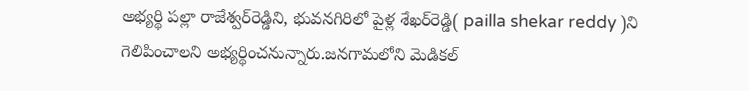అభ్యర్థి పల్లా రాజేశ్వర్‌రెడ్డిని, భువనగిరిలో పైళ్ల శేఖర్‌రెడ్డి( pailla shekar reddy )ని గెలిపించాలని అభ్యర్థించనున్నారు.జనగామలోని మెడికల్‌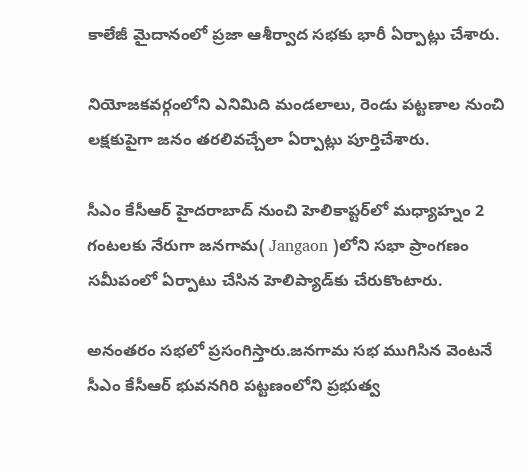కాలేజీ మైదానంలో ప్రజా ఆశీర్వాద సభకు భారీ ఏర్పాట్లు చేశారు.

నియోజకవర్గంలోని ఎనిమిది మండలాలు, రెండు పట్టణాల నుంచి లక్షకుపైగా జనం తరలివచ్చేలా ఏర్పాట్లు పూర్తిచేశారు.

సీఎం కేసీఆర్‌ హైదరాబాద్‌ నుంచి హెలికాప్టర్‌లో మధ్యాహ్నం 2 గంటలకు నేరుగా జనగామ( Jangaon )లోని సభా ప్రాంగణం సమీపంలో ఏర్పాటు చేసిన హెలిప్యాడ్‌కు చేరుకొంటారు.

అనంతరం సభలో ప్రసంగిస్తారు.జనగామ సభ ముగిసిన వెంటనే సీఎం కేసీఆర్‌ భువనగిరి పట్టణంలోని ప్రభుత్వ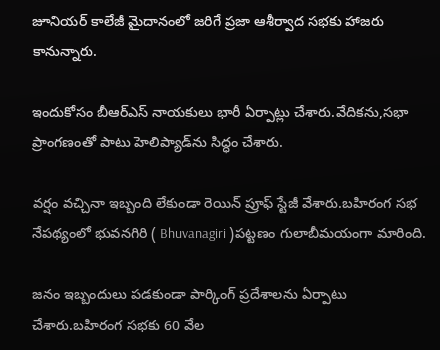జూనియర్‌ కాలేజీ మైదానంలో జరిగే ప్రజా ఆశీర్వాద సభకు హాజరు కానున్నారు.

ఇందుకోసం బీఆర్‌ఎస్‌ నాయకులు భారీ ఏర్పాట్లు చేశారు.వేదికను,సభా ప్రాంగణంతో పాటు హెలిప్యాడ్‌ను సిద్ధం చేశారు.

వర్షం వచ్చినా ఇబ్బంది లేకుండా రెయిన్‌ ప్రూఫ్‌ స్టేజీ వేశారు.బహిరంగ సభ నేపథ్యంలో భువనగిరి ( Bhuvanagiri )పట్టణం గులాబీమయంగా మారింది.

జనం ఇబ్బందులు పడకుండా పార్కింగ్‌ ప్రదేశాలను ఏర్పాటు చేశారు.బహిరంగ సభకు 60 వేల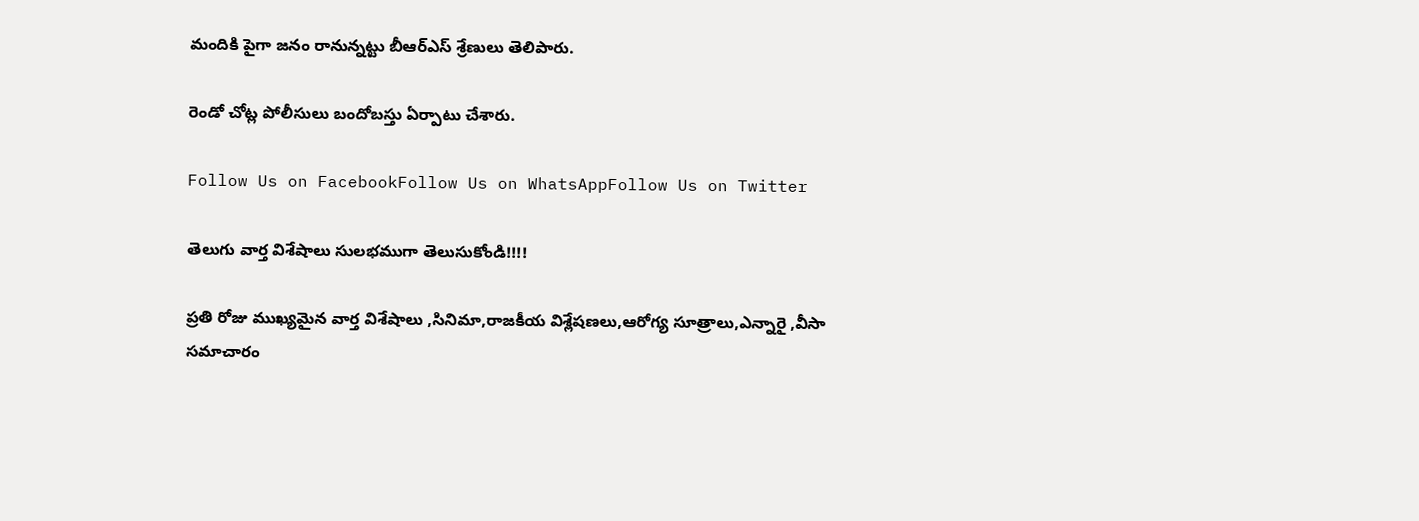మందికి పైగా జనం రానున్నట్టు బీఆర్‌ఎస్‌ శ్రేణులు తెలిపారు.

రెండో చోట్ల పోలీసులు బందోబస్తు ఏర్పాటు చేశారు.

Follow Us on FacebookFollow Us on WhatsAppFollow Us on Twitter

తెలుగు వార్త విశేషాలు సులభముగా తెలుసుకోండి!!!!

ప్రతి రోజు ముఖ్యమైన వార్త విశేషాలు ,సినిమా,రాజకీయ విశ్లేషణలు,ఆరోగ్య సూత్రాలు,ఎన్నారై ,వీసా సమాచారం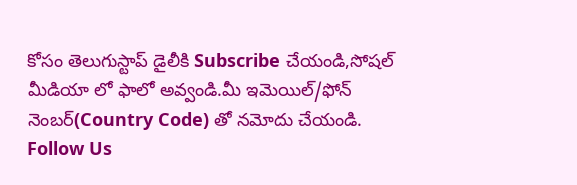కోసం తెలుగుస్టాప్ డైలీకి Subscribe చేయండి,సోషల్ మీడియా లో ఫాలో అవ్వండి.మీ ఇమెయిల్/ఫోన్ నెంబర్(Country Code) తో నమోదు చేయండి.
Follow Us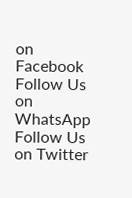on Facebook Follow Us on WhatsApp  Follow Us on Twitter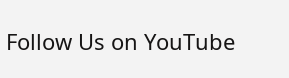Follow Us on YouTube